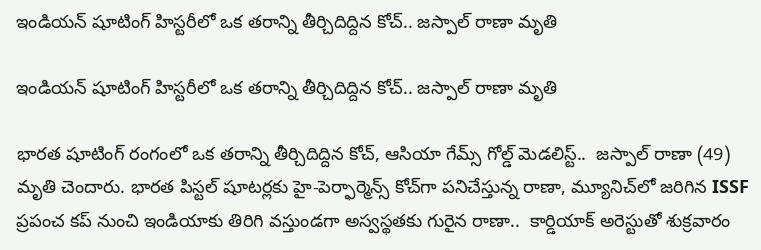ఇండియన్ షూటింగ్ హిస్టరీలో ఒక తరాన్ని తీర్చిదిద్దిన కోచ్.. జస్పాల్ రాణా మృతి

ఇండియన్ షూటింగ్ హిస్టరీలో ఒక తరాన్ని తీర్చిదిద్దిన కోచ్.. జస్పాల్ రాణా మృతి

భారత షూటింగ్ రంగంలో ఒక తరాన్ని తీర్చిదిద్దిన కోచ్, ఆసియా గేమ్స్ గోల్డ్ మెడలిస్ట్..  జస్పాల్ రాణా (49) మృతి చెందారు. భారత పిస్టల్ షూటర్లకు హై-పెర్ఫార్మెన్స్ కోచ్‌గా పనిచేస్తున్న రాణా, మ్యూనిచ్‌లో జరిగిన ISSF ప్రపంచ కప్ నుంచి ఇండియాకు తిరిగి వస్తుండగా అస్వస్థతకు గురైన రాణా..  కార్డియాక్ అరెస్టుతో శుక్రవారం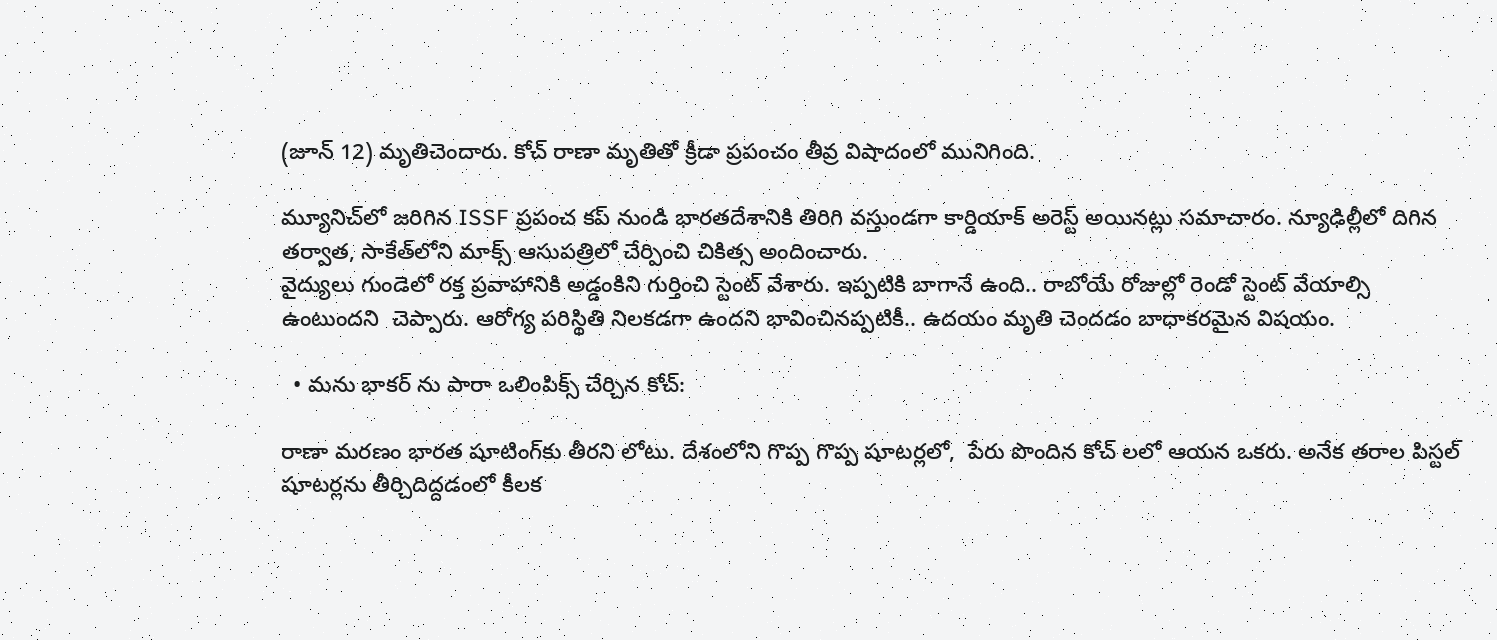(జూన్ 12) మృతిచెందారు. కోచ్ రాణా మృతితో క్రీడా ప్రపంచం తీవ్ర విషాదంలో మునిగింది.

మ్యూనిచ్‌లో జరిగిన ISSF ప్రపంచ కప్ నుండి భారతదేశానికి తిరిగి వస్తుండగా కార్డియాక్ అరెస్ట్ అయినట్లు సమాచారం. న్యూఢిల్లీలో దిగిన తర్వాత, సాకేత్‌లోని మాక్స్ ఆసుపత్రిలో చేర్పించి చికిత్స అందించారు.
వైద్యులు గుండెలో రక్త ప్రవాహానికి అడ్డంకిని గుర్తించి స్టెంట్ వేశారు. ఇప్పటికి బాగానే ఉంది.. రాబోయే రోజుల్లో రెండో స్టెంట్ వేయాల్సి ఉంటుందని  చెప్పారు. ఆరోగ్య పరిస్థితి నిలకడగా ఉందని భావించినప్పటికీ.. ఉదయం మృతి చెందడం బాధాకరమైన విషయం.

  • మను భాకర్ ను పారా ఒలింపిక్స్ చేర్చిన కోచ్:

రాణా మరణం భారత షూటింగ్‌కు తీరని లోటు. దేశంలోని గొప్ప గొప్ప షూటర్లలో,  పేరు పొందిన కోచ్ లలో ఆయన ఒకరు. అనేక తరాల పిస్టల్ షూటర్లను తీర్చిదిద్దడంలో కీలక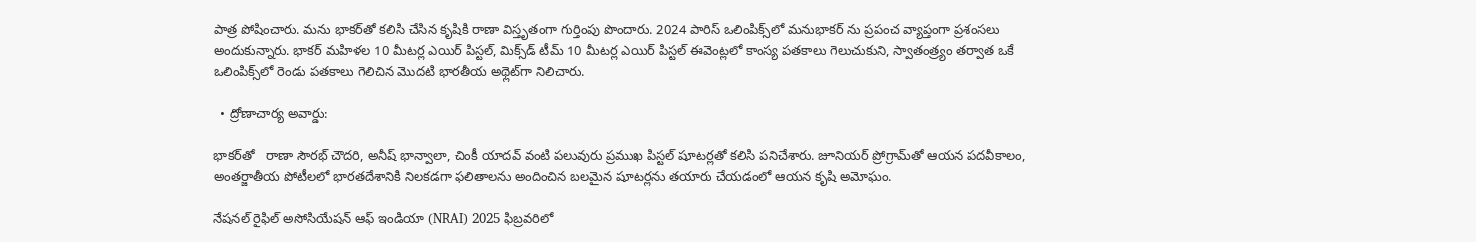పాత్ర పోషించారు. మను భాకర్‌తో కలిసి చేసిన కృషికి రాణా విస్తృతంగా గుర్తింపు పొందారు. 2024 పారిస్ ఒలింపిక్స్‌లో మనుభాకర్ ను ప్రపంచ వ్యాప్తంగా ప్రశంసలు అందుకున్నారు. భాకర్ మహిళల 10 మీటర్ల ఎయిర్ పిస్టల్, మిక్స్‌డ్ టీమ్ 10 మీటర్ల ఎయిర్ పిస్టల్ ఈవెంట్లలో కాంస్య పతకాలు గెలుచుకుని, స్వాతంత్ర్యం తర్వాత ఒకే ఒలింపిక్స్‌లో రెండు పతకాలు గెలిచిన మొదటి భారతీయ అథ్లెట్‌గా నిలిచారు.

  • ద్రోణాచార్య అవార్డు:

భాకర్‌తో   రాణా సౌరభ్ చౌదరి, అనీష్ భాన్వాలా, చింకీ యాదవ్ వంటి పలువురు ప్రముఖ పిస్టల్ షూటర్లతో కలిసి పనిచేశారు. జూనియర్ ప్రోగ్రామ్‌తో ఆయన పదవీకాలం, అంతర్జాతీయ పోటీలలో భారతదేశానికి నిలకడగా ఫలితాలను అందించిన బలమైన షూటర్లను తయారు చేయడంలో ఆయన కృషి అమోఘం.

నేషనల్ రైఫిల్ అసోసియేషన్ ఆఫ్ ఇండియా (NRAI) 2025 ఫిబ్రవరిలో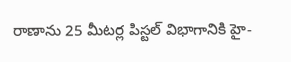రాణాను 25 మీటర్ల పిస్టల్ విభాగానికి హై-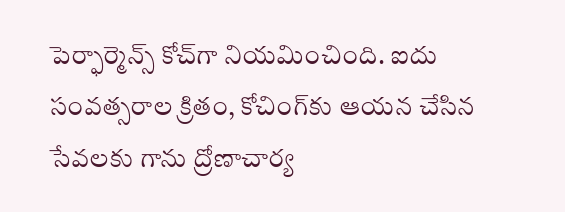పెర్ఫార్మెన్స్ కోచ్‌గా నియమించింది. ఐదు సంవత్సరాల క్రితం, కోచింగ్‌కు ఆయన చేసిన సేవలకు గాను ద్రోణాచార్య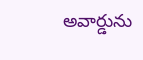అవార్డును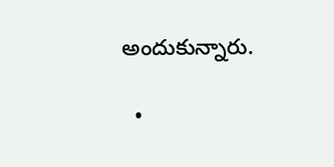అందుకున్నారు.

  •